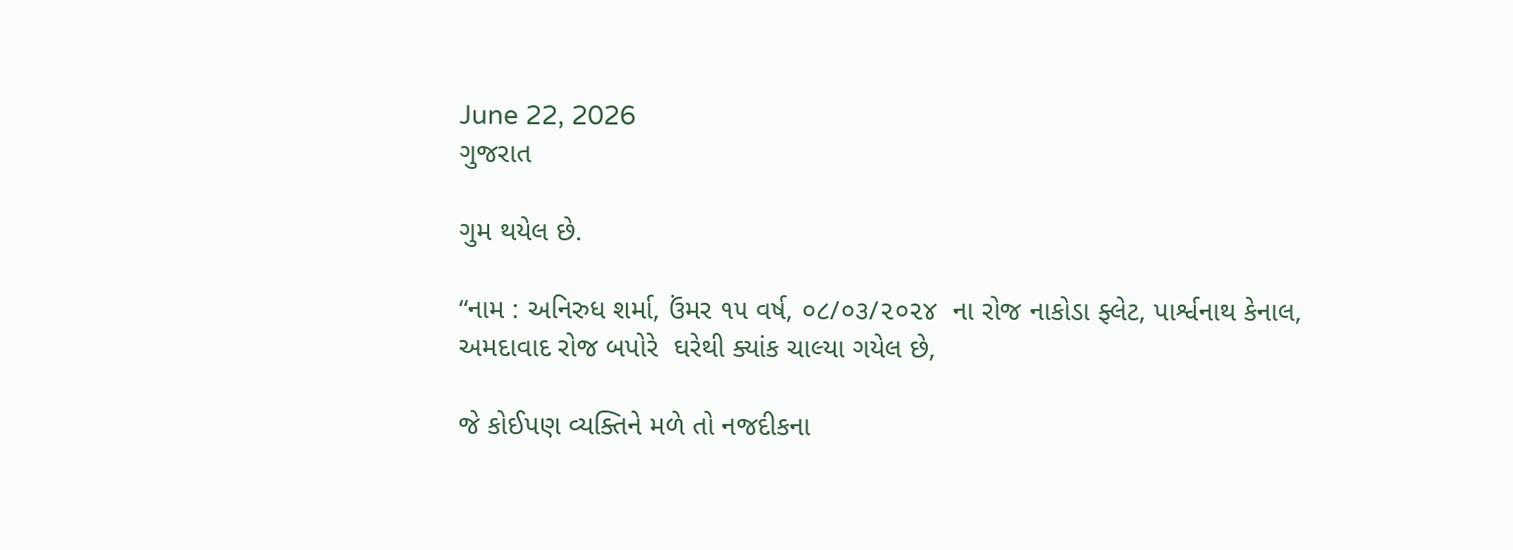June 22, 2026
ગુજરાત

ગુમ થયેલ છે.

“નામ : અનિરુધ શર્મા, ઉંમર ૧૫ વર્ષ, ૦૮/૦૩/૨૦૨૪  ના રોજ નાકોડા ફ્લેટ, પાર્શ્વનાથ કેનાલ, અમદાવાદ રોજ બપોરે  ઘરેથી ક્યાંક ચાલ્યા ગયેલ છે,

જે કોઈપણ વ્યક્તિને મળે તો નજદીકના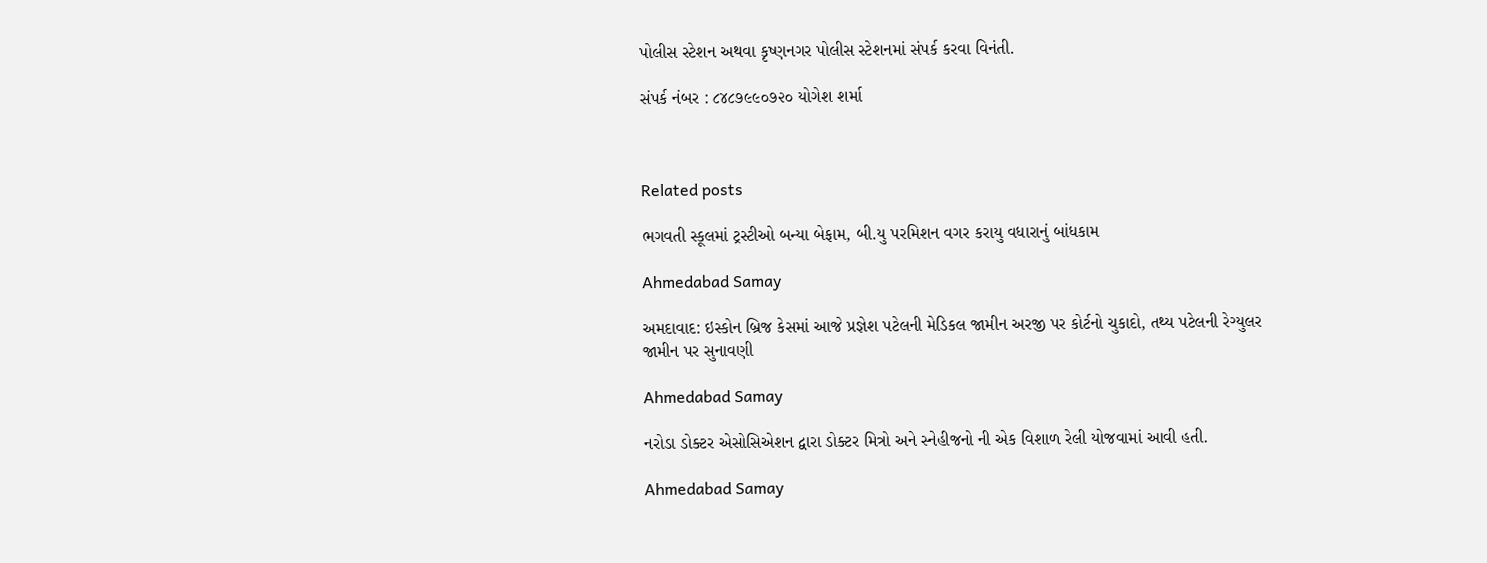પોલીસ સ્ટેશન અથવા કૃષ્ણનગર પોલીસ સ્ટેશનમાં સંપર્ક કરવા વિનંતી.

સંપર્ક નંબર : ૮૪૮૭૯૯૦૭૨૦ યોગેશ શર્મા



Related posts

ભગવતી સ્કૂલમાં ટ્રસ્ટીઓ બન્યા બેફામ, બી.યુ પરમિશન વગર કરાયુ વધારાનું બાંધકામ

Ahmedabad Samay

અમદાવાદ: ઇસ્કોન બ્રિજ કેસમાં આજે પ્રજ્ઞેશ પટેલની મેડિકલ જામીન અરજી પર કોર્ટનો ચુકાદો, તથ્ય પટેલની રેગ્યુલર જામીન પર સુનાવણી

Ahmedabad Samay

નરોડા ડોક્ટર એસોસિએશન દ્વારા ડોક્ટર મિત્રો અને સ્નેહીજનો ની એક વિશાળ રેલી યોજવામાં આવી હતી.

Ahmedabad Samay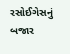રસોઈગેસનું બજાર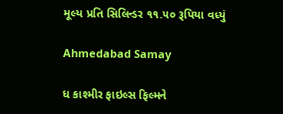મૂલ્ય પ્રતિ સિલિન્ડર ૧૧.૫૦ રૂપિયા વધ્યું

Ahmedabad Samay

ધ કાશ્મીર ફાઇલ્સ ફિલ્મને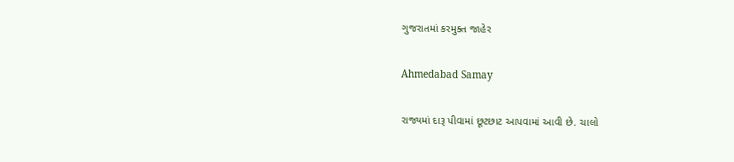ગુજરાતમાં કરમુક્ત જાહેર

Ahmedabad Samay

રાજ્યમાં દારૂ પીવામાં છૂટછાટ આપવામાં આવી છે. ચાલો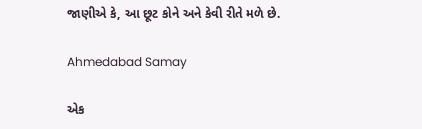જાણીએ કે, આ છૂટ કોને અને કેવી રીતે મળે છે.

Ahmedabad Samay

એક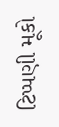ટિપ્પણી મૂકો